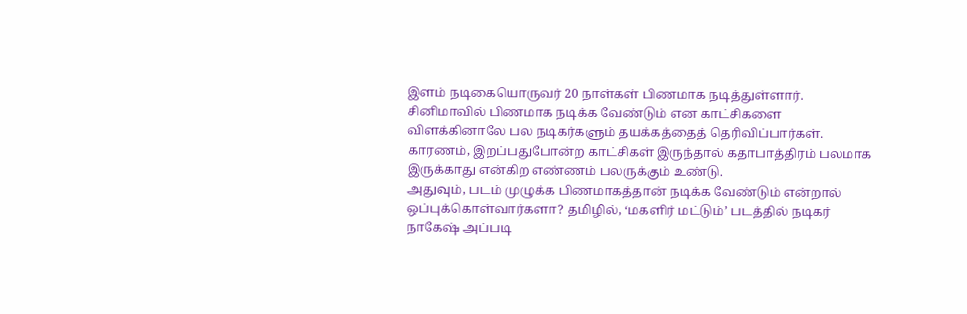இளம் நடிகையொருவர் 20 நாள்கள் பிணமாக நடித்துள்ளார்.
சினிமாவில் பிணமாக நடிக்க வேண்டும் என காட்சிகளை விளக்கினாலே பல நடிகர்களும் தயக்கத்தைத் தெரிவிப்பார்கள். காரணம், இறப்பதுபோன்ற காட்சிகள் இருந்தால் கதாபாத்திரம் பலமாக இருக்காது என்கிற எண்ணம் பலருக்கும் உண்டு.
அதுவும், படம் முழுக்க பிணமாகத்தான் நடிக்க வேண்டும் என்றால் ஒப்புக்கொள்வார்களா? தமிழில், ‘மகளிர் மட்டும்’ படத்தில் நடிகர் நாகேஷ் அப்படி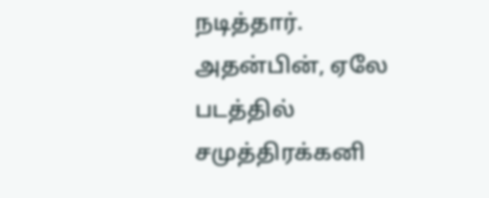நடித்தார்.
அதன்பின், ஏலே படத்தில் சமுத்திரக்கனி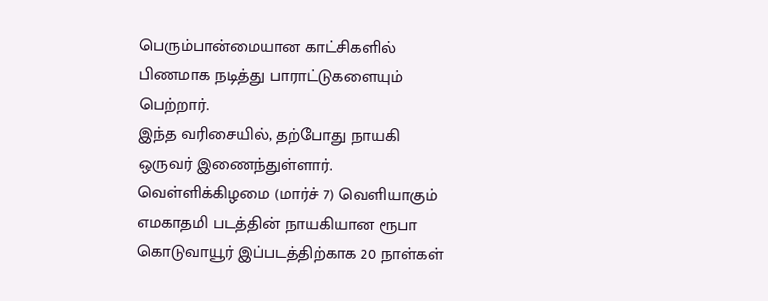பெரும்பான்மையான காட்சிகளில் பிணமாக நடித்து பாராட்டுகளையும் பெற்றார்.
இந்த வரிசையில், தற்போது நாயகி ஒருவர் இணைந்துள்ளார். வெள்ளிக்கிழமை (மார்ச் 7) வெளியாகும் எமகாதமி படத்தின் நாயகியான ரூபா கொடுவாயூர் இப்படத்திற்காக 20 நாள்கள்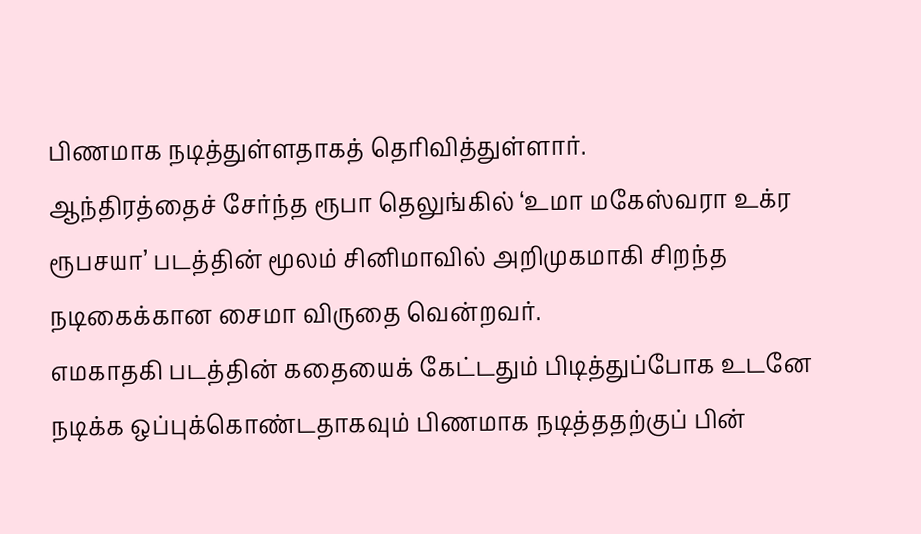பிணமாக நடித்துள்ளதாகத் தெரிவித்துள்ளார்.
ஆந்திரத்தைச் சேர்ந்த ரூபா தெலுங்கில் ‘உமா மகேஸ்வரா உக்ர ரூபசயா’ படத்தின் மூலம் சினிமாவில் அறிமுகமாகி சிறந்த நடிகைக்கான சைமா விருதை வென்றவர்.
எமகாதகி படத்தின் கதையைக் கேட்டதும் பிடித்துப்போக உடனே நடிக்க ஒப்புக்கொண்டதாகவும் பிணமாக நடித்ததற்குப் பின்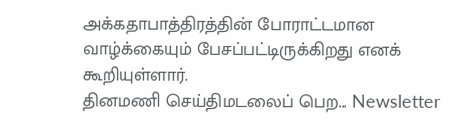அக்கதாபாத்திரத்தின் போராட்டமான வாழ்க்கையும் பேசப்பட்டிருக்கிறது எனக் கூறியுள்ளார்.
தினமணி செய்திமடலைப் பெற... Newsletter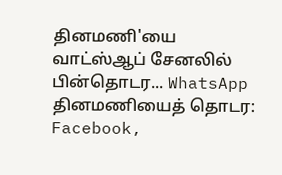தினமணி'யை வாட்ஸ்ஆப் சேனலில் பின்தொடர... WhatsApp
தினமணியைத் தொடர: Facebook,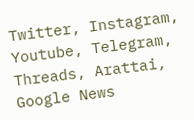Twitter, Instagram, Youtube, Telegram, Threads, Arattai, Google News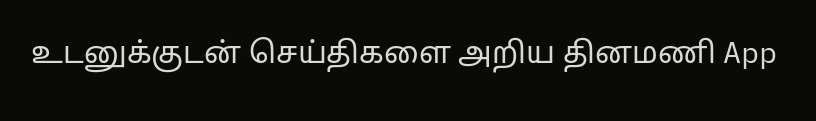உடனுக்குடன் செய்திகளை அறிய தினமணி App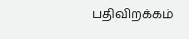பதிவிறக்கம்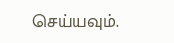செய்யவும்.